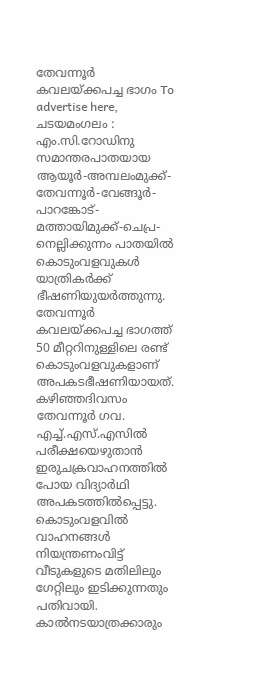തേവന്നൂർ കവലയ്ക്കപച്ച ഭാഗം To advertise here, ചടയമംഗലം : എം.സി.റോഡിനു സമാന്തരപാതയായ ആയൂർ-അമ്പലംമുക്ക്-തേവന്നൂർ-വേങ്ങൂർ-പാറങ്കോട്-മത്തായിമുക്ക്-ചെപ്ര-നെല്ലിക്കുന്നം പാതയിൽ കൊടുംവളവുകൾ യാത്രികർക്ക് ഭീഷണിയുയർത്തുന്നു. തേവന്നൂർ കവലയ്ക്കപച്ച ഭാഗത്ത് 50 മീറ്ററിനുള്ളിലെ രണ്ട് കൊടുംവളവുകളാണ് അപകടഭീഷണിയായത്. കഴിഞ്ഞദിവസം തേവന്നൂർ ഗവ. എച്ച്.എസ്.എസിൽ പരീക്ഷയെഴുതാൻ ഇരുചക്രവാഹനത്തിൽ പോയ വിദ്യാർഥി അപകടത്തിൽപ്പെട്ടു. കൊടുംവളവിൽ വാഹനങ്ങൾ നിയന്ത്രണംവിട്ട് വീടുകളുടെ മതിലിലും ഗേറ്റിലും ഇടിക്കുന്നതും പതിവായി. കാൽനടയാത്രക്കാരും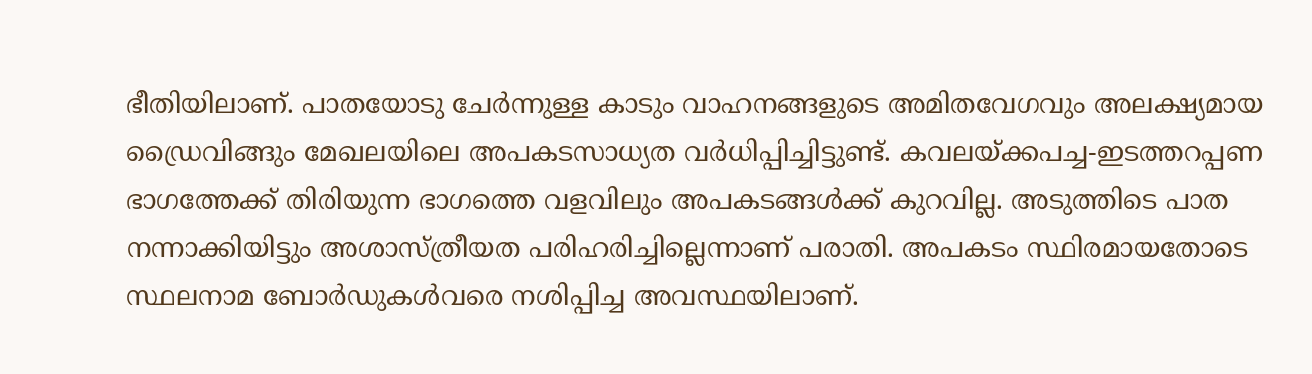ഭീതിയിലാണ്. പാതയോടു ചേർന്നുള്ള കാടും വാഹനങ്ങളുടെ അമിതവേഗവും അലക്ഷ്യമായ ഡ്രൈവിങ്ങും മേഖലയിലെ അപകടസാധ്യത വർധിപ്പിച്ചിട്ടുണ്ട്. കവലയ്ക്കപച്ച-ഇടത്തറപ്പണ ഭാഗത്തേക്ക് തിരിയുന്ന ഭാഗത്തെ വളവിലും അപകടങ്ങൾക്ക് കുറവില്ല. അടുത്തിടെ പാത നന്നാക്കിയിട്ടും അശാസ്ത്രീയത പരിഹരിച്ചില്ലെന്നാണ് പരാതി. അപകടം സ്ഥിരമായതോടെ സ്ഥലനാമ ബോർഡുകൾവരെ നശിപ്പിച്ച അവസ്ഥയിലാണ്.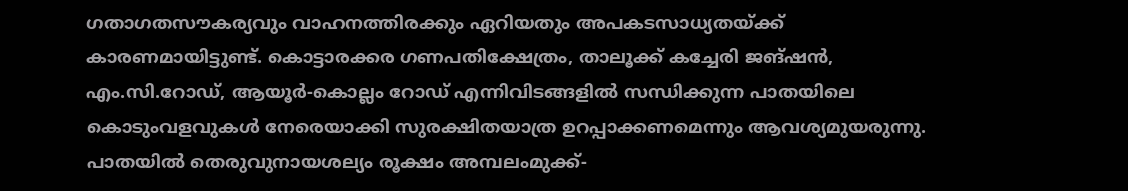ഗതാഗതസൗകര്യവും വാഹനത്തിരക്കും ഏറിയതും അപകടസാധ്യതയ്ക്ക് കാരണമായിട്ടുണ്ട്. കൊട്ടാരക്കര ഗണപതിക്ഷേത്രം, താലൂക്ക് കച്ചേരി ജങ്ഷൻ, എം.സി.റോഡ്, ആയൂർ-കൊല്ലം റോഡ് എന്നിവിടങ്ങളിൽ സന്ധിക്കുന്ന പാതയിലെ കൊടുംവളവുകൾ നേരെയാക്കി സുരക്ഷിതയാത്ര ഉറപ്പാക്കണമെന്നും ആവശ്യമുയരുന്നു. പാതയിൽ തെരുവുനായശല്യം രൂക്ഷം അമ്പലംമുക്ക്-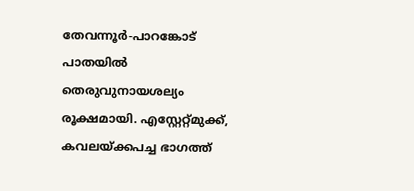തേവന്നൂർ-പാറങ്കോട് പാതയിൽ തെരുവുനായശല്യം രൂക്ഷമായി. എസ്റ്റേറ്റ്മുക്ക്, കവലയ്ക്കപച്ച ഭാഗത്ത്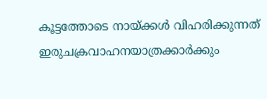കൂട്ടത്തോടെ നായ്ക്കൾ വിഹരിക്കുന്നത് ഇരുചക്രവാഹനയാത്രക്കാർക്കും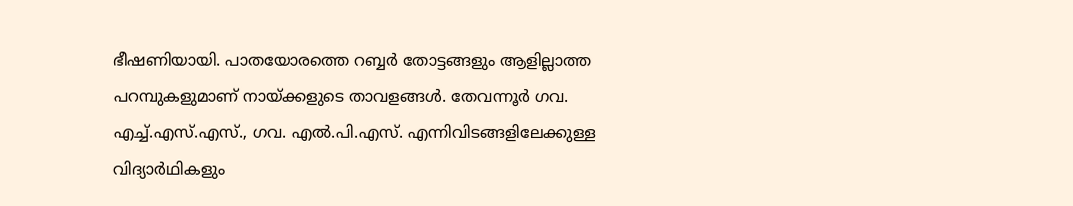ഭീഷണിയായി. പാതയോരത്തെ റബ്ബർ തോട്ടങ്ങളും ആളില്ലാത്ത പറമ്പുകളുമാണ് നായ്ക്കളുടെ താവളങ്ങൾ. തേവന്നൂർ ഗവ. എച്ച്.എസ്.എസ്., ഗവ. എൽ.പി.എസ്. എന്നിവിടങ്ങളിലേക്കുള്ള വിദ്യാർഥികളും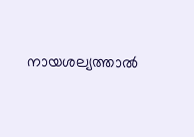നായശല്യത്താൽ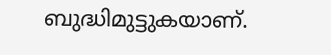ബുദ്ധിമുട്ടുകയാണ്.